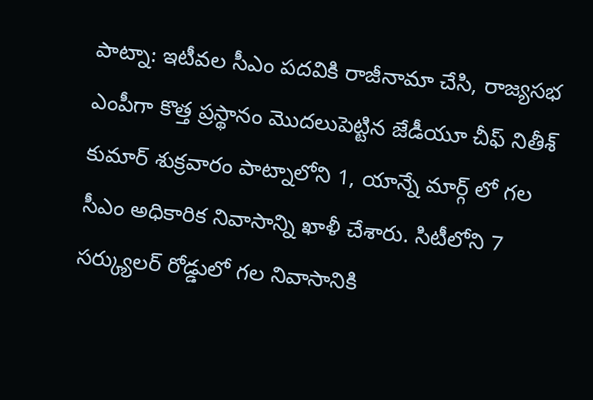పాట్నా: ఇటీవల సీఎం పదవికి రాజీనామా చేసి, రాజ్యసభ ఎంపీగా కొత్త ప్రస్థానం మొదలుపెట్టిన జేడీయూ చీఫ్ నితీశ్ కుమార్ శుక్రవారం పాట్నాలోని 1, యాన్నే మార్గ్ లో గల సీఎం అధికారిక నివాసాన్ని ఖాళీ చేశారు. సిటీలోని 7 సర్క్యులర్ రోడ్డులో గల నివాసానికి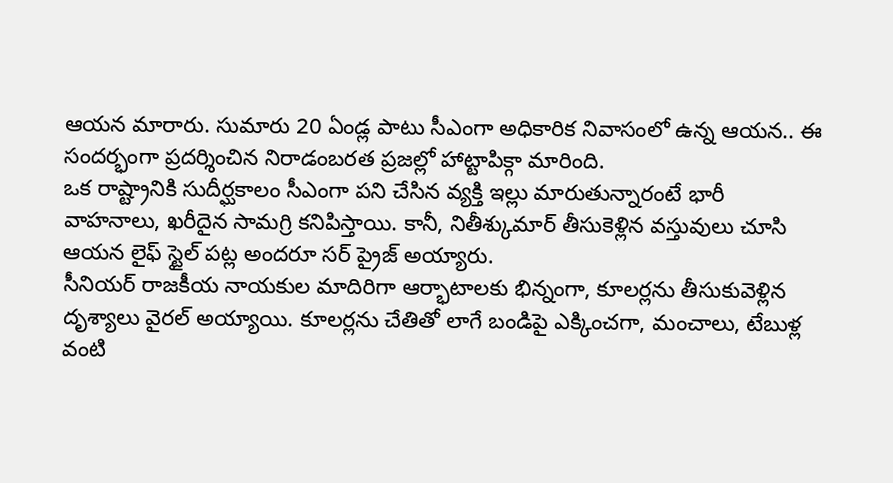ఆయన మారారు. సుమారు 20 ఏండ్ల పాటు సీఎంగా అధికారిక నివాసంలో ఉన్న ఆయన.. ఈ సందర్భంగా ప్రదర్శించిన నిరాడంబరత ప్రజల్లో హాట్టాపిక్గా మారింది.
ఒక రాష్ట్రానికి సుదీర్ఘకాలం సీఎంగా పని చేసిన వ్యక్తి ఇల్లు మారుతున్నారంటే భారీ వాహనాలు, ఖరీదైన సామగ్రి కనిపిస్తాయి. కానీ, నితీశ్కుమార్ తీసుకెళ్లిన వస్తువులు చూసి ఆయన లైఫ్ స్టైల్ పట్ల అందరూ సర్ ప్రైజ్ అయ్యారు.
సీనియర్ రాజకీయ నాయకుల మాదిరిగా ఆర్భాటాలకు భిన్నంగా, కూలర్లను తీసుకువెళ్లిన దృశ్యాలు వైరల్ అయ్యాయి. కూలర్లను చేతితో లాగే బండిపై ఎక్కించగా, మంచాలు, టేబుళ్ల వంటి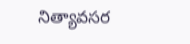నిత్యావసర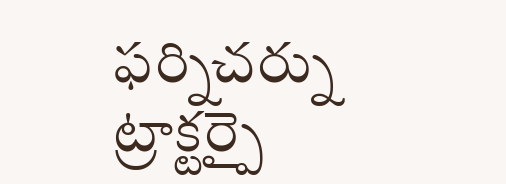ఫర్నిచర్ను ట్రాక్టర్పై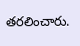తరలించారు.